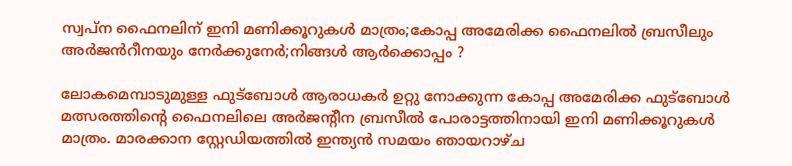സ്വപ്ന ഫൈനലിന് ഇനി മണിക്കൂറുകൾ മാത്രം;കോപ്പ അമേരിക്ക ഫൈനലിൽ ബ്രസീലും അർജൻറീനയും നേർക്കുനേർ;നിങ്ങൾ ആർക്കൊപ്പം ?

ലോകമെമ്പാടുമുള്ള ഫുട്ബോൾ ആരാധകർ ഉറ്റു നോക്കുന്ന കോപ്പ അമേരിക്ക ഫുട്ബോൾ മത്സരത്തിന്റെ ഫൈനലിലെ അർജന്റീന ബ്രസീൽ പോരാട്ടത്തിനായി ഇനി മണിക്കൂറുകൾ മാത്രം. മാരക്കാന സ്റ്റേഡിയത്തിൽ ഇന്ത്യൻ സമയം ഞായറാഴ്ച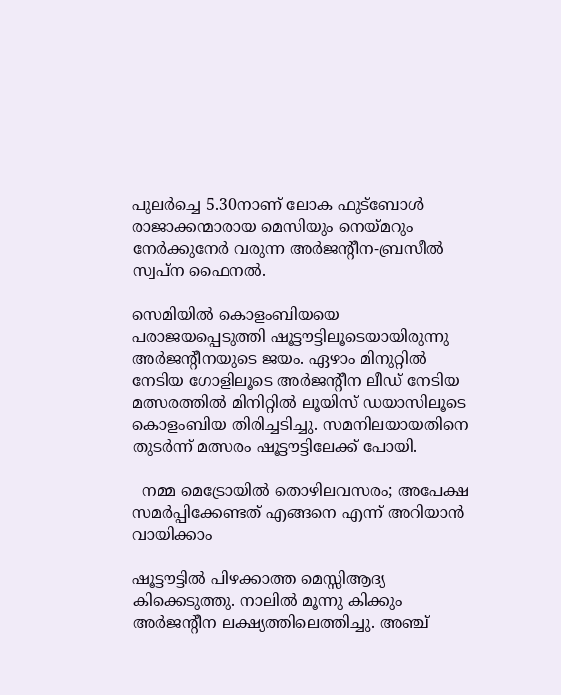പുലർച്ചെ 5.30നാണ് ലോക ഫുട്ബോൾ രാജാക്കന്മാരായ മെസിയും നെയ്മറും നേർക്കുനേർ വരുന്ന അർജന്റീന-ബ്രസീൽ സ്വപ്ന ഫൈനൽ.

സെമിയിൽ കൊളംബിയയെ പരാജയപ്പെടുത്തി ഷൂട്ടൗട്ടിലൂടെയായിരുന്നു അര്‍ജന്റീനയുടെ ജയം. ഏഴാം മിനുറ്റിൽ നേടിയ ഗോളിലൂടെ അർജന്റീന ലീഡ് നേടിയ മത്സരത്തിൽ മിനിറ്റില്‍ ലൂയിസ് ഡയാസിലൂടെ കൊളംബിയ തിരിച്ചടിച്ചു. സമനിലയായതിനെ തുടർന്ന് മത്സരം ഷൂട്ടൗട്ടിലേക്ക് പോയി.

  നമ്മ മെട്രോയിൽ തൊഴിലവസരം; അപേക്ഷ സമർപ്പിക്കേണ്ടത് എങ്ങനെ എന്ന് അറിയാൻ വായിക്കാം

ഷൂട്ടൗട്ടിൽ പിഴക്കാത്ത മെസ്സിആദ്യ കിക്കെടുത്തു. നാലില്‍ മൂന്നു കിക്കും അര്‍ജന്റീന ലക്ഷ്യത്തിലെത്തിച്ചു. അഞ്ച്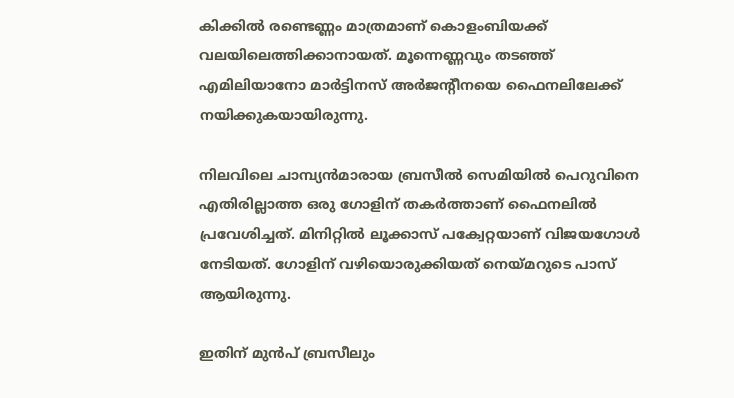കിക്കില്‍ രണ്ടെണ്ണം മാത്രമാണ് കൊളംബിയക്ക് വലയിലെത്തിക്കാനായത്. മൂന്നെണ്ണവും തടഞ്ഞ് എമിലിയാനോ മാര്‍ട്ടിനസ് അര്‍ജന്റീനയെ ഫൈനലിലേക്ക് നയിക്കുകയായിരുന്നു.

നിലവിലെ ചാമ്പ്യൻമാരായ ബ്രസീൽ സെമിയിൽ പെറുവിനെ എതിരില്ലാത്ത ഒരു ഗോളിന് തകർത്താണ് ഫൈനലിൽ പ്രവേശിച്ചത്. മിനിറ്റിൽ ലൂക്കാസ് പക്വേറ്റയാണ് വിജയഗോൾ നേടിയത്. ഗോളിന് വഴിയൊരുക്കിയത് നെയ്മറുടെ പാസ് ആയിരുന്നു.

ഇതിന് മുൻപ് ബ്രസീലും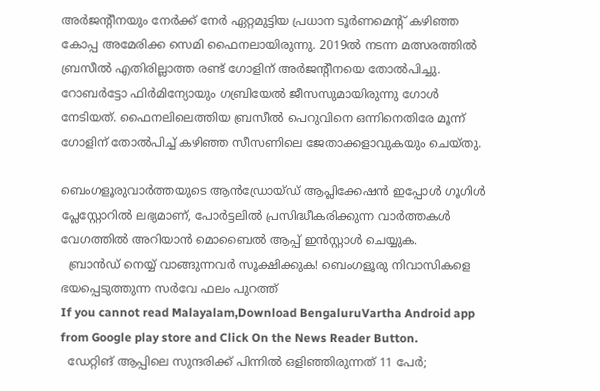അർജന്റീനയും നേർക്ക് നേർ ഏറ്റമുട്ടിയ പ്രധാന ടൂർണമെന്റ് കഴിഞ്ഞ കോപ്പ അമേരിക്ക സെമി ഫൈനലായിരുന്നു. 2019ൽ നടന്ന മത്സരത്തിൽ ബ്രസീൽ എതിരില്ലാത്ത രണ്ട് ഗോളിന് അർജന്റീനയെ തോൽപിച്ചു. റോബർട്ടോ ഫിർമിന്യോയും ഗബ്രിയേൽ ജീസസുമായിരുന്നു ഗോൾ നേടിയത്. ഫൈനലിലെത്തിയ ബ്രസീൽ പെറുവിനെ ഒന്നിനെതിരേ മൂന്ന് ഗോളിന് തോൽപിച്ച് കഴിഞ്ഞ സീസണിലെ ജേതാക്കളാവുകയും ചെയ്തു.

ബെംഗളൂരുവാർത്തയുടെ ആൻഡ്രോയ്ഡ് ആപ്ലിക്കേഷൻ ഇപ്പോൾ ഗൂഗിൾ പ്ലേസ്റ്റോറിൽ ലഭ്യമാണ്, പോർട്ടലിൽ പ്രസിദ്ധീകരിക്കുന്ന വാർത്തകൾ വേഗത്തിൽ അറിയാൻ മൊബൈൽ ആപ്പ് ഇൻസ്റ്റാൾ ചെയ്യുക.
  ബ്രാൻഡ് നെയ്യ് വാങ്ങുന്നവർ സൂക്ഷിക്കുക! ബെംഗളൂരു നിവാസികളെ ഭയപ്പെടുത്തുന്ന സർവേ ഫലം പുറത്ത്
If you cannot read Malayalam,Download BengaluruVartha Android app from Google play store and Click On the News Reader Button.
  ഡേറ്റിങ് ആപ്പിലെ സുന്ദരിക്ക് പിന്നിൽ ഒളിഞ്ഞിരുന്നത് 11 പേർ;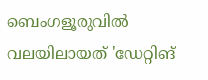ബെംഗളൂരുവിൽ വലയിലായത് 'ഡേറ്റിങ്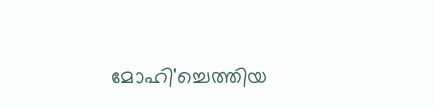മോഹി'ച്ചെത്തിയ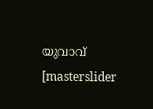യുവാവ്
[masterslider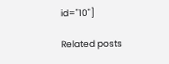id="10"]

Related posts